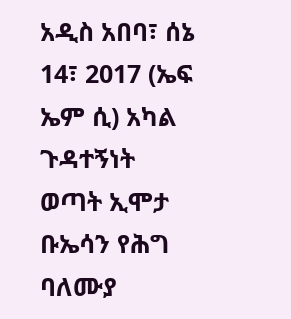አዲስ አበባ፣ ሰኔ 14፣ 2017 (ኤፍ ኤም ሲ) አካል ጉዳተኝነት ወጣት ኢሞታ ቡኤሳን የሕግ ባለሙያ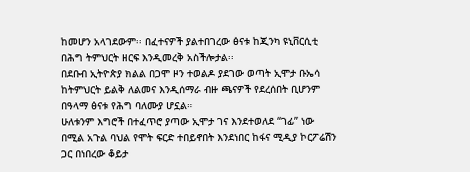ከመሆን አላገደውም፡፡ በፈተናዎች ያልተበገረው ፅናቱ ከጂንካ ዩኒቨርሲቲ በሕግ ትምህርት ዘርፍ እንዲመረቅ አስችሎታል፡፡
በደቡብ ኢትዮጵያ ክልል በጋሞ ዞን ተወልዶ ያደገው ወጣት ኢሞታ ቡኤሳ ከትምህርት ይልቅ ለልመና እንዲሰማራ ብዙ ጫናዎች የደረሰበት ቢሆንም በዓላማ ፅናቱ የሕግ ባለሙያ ሆኗል።
ሁለቱንም እግሮች በተፈጥሮ ያጣው ኢሞታ ገና እንደተወለደ “ገፊ” ነው በሚል አጉል ባህል የሞት ፍርድ ተበይኖበት እንደነበር ከፋና ሚዲያ ኮርፖሬሽን ጋር በነበረው ቆይታ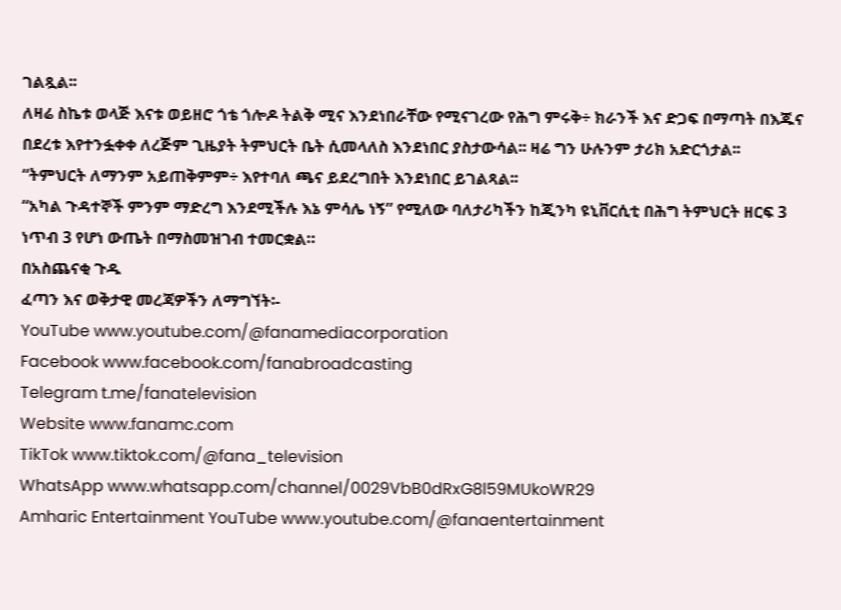ገልጿል፡፡
ለዛሬ ስኬቱ ወላጅ እናቱ ወይዘሮ ጎቴ ጎሎዶ ትልቅ ሚና እንደነበራቸው የሚናገረው የሕግ ምሩቅ÷ ክራንች እና ድጋፍ በማጣት በእጁና በደረቱ እየተንፏቀቀ ለረጅም ጊዜያት ትምህርት ቤት ሲመላለስ እንደነበር ያስታውሳል፡፡ ዛሬ ግን ሁሉንም ታሪክ አድርጎታል፡፡
“ትምህርት ለማንም አይጠቅምም÷ እየተባለ ጫና ይደረግበት እንደነበር ይገልጻል፡፡
“አካል ጉዳተኞች ምንም ማድረግ እንደሚችሉ እኔ ምሳሌ ነኝ” የሚለው ባለታሪካችን ከጂንካ ዩኒቨርሲቲ በሕግ ትምህርት ዘርፍ 3 ነጥብ 3 የሆነ ውጤት በማስመዝገብ ተመርቋል።
በአስጨናቂ ጉዱ
ፈጣን እና ወቅታዊ መረጃዎችን ለማግኘት፡-
YouTube www.youtube.com/@fanamediacorporation
Facebook www.facebook.com/fanabroadcasting
Telegram t.me/fanatelevision
Website www.fanamc.com
TikTok www.tiktok.com/@fana_television
WhatsApp www.whatsapp.com/channel/0029VbB0dRxG8l59MUkoWR29
Amharic Entertainment YouTube www.youtube.com/@fanaentertainment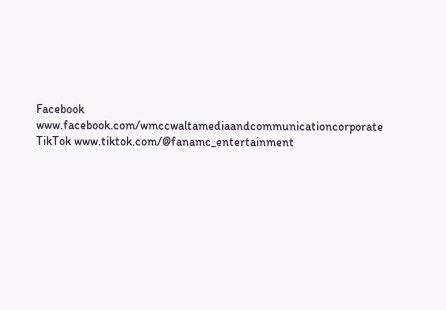Facebook www.facebook.com/wmccwaltamediaandcommunicationcorporate
TikTok www.tiktok.com/@fanamc_entertainment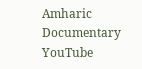Amharic Documentary YouTube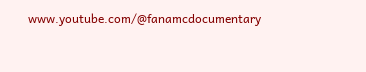www.youtube.com/@fanamcdocumentary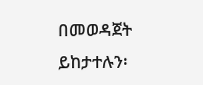በመወዳጀት ይከታተሉን፡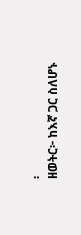፡
ዘወትር፦ ከእኛ ጋር ስለሆኑ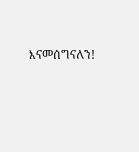እናመሰግናለን!